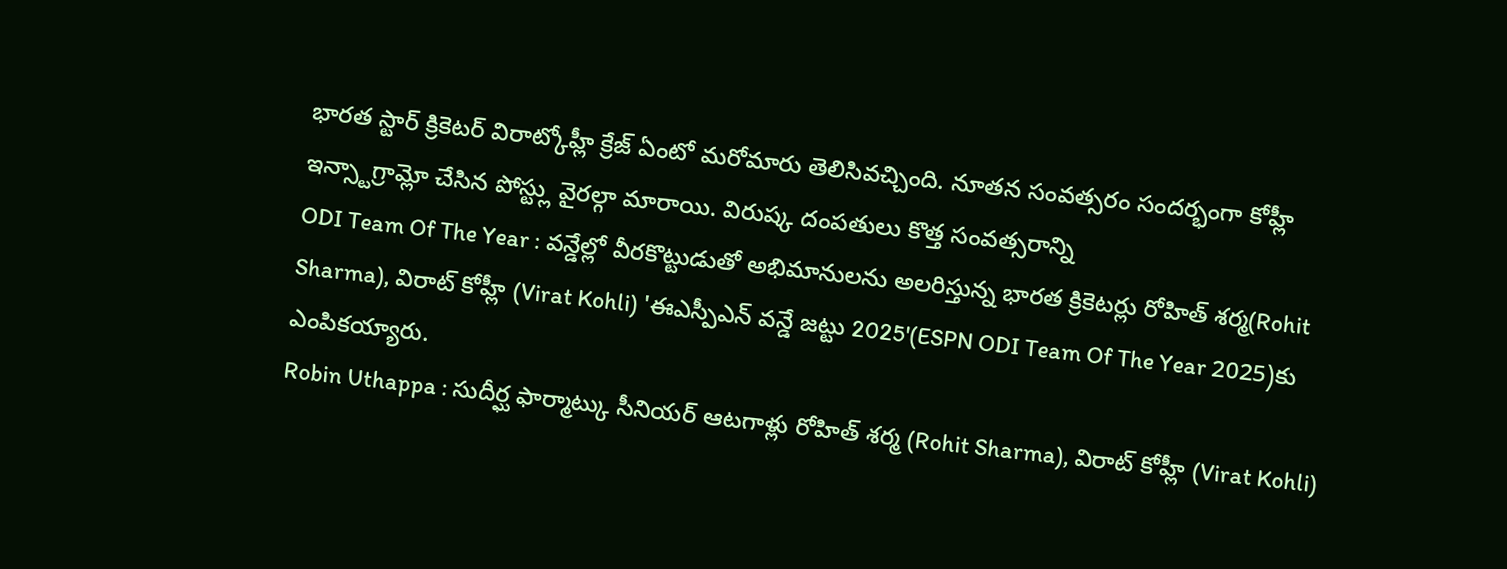భారత స్టార్ క్రికెటర్ విరాట్కోహ్లీ క్రేజ్ ఏంటో మరోమారు తెలిసివచ్చింది. నూతన సంవత్సరం సందర్భంగా కోహ్లీ ఇన్స్టాగ్రామ్లో చేసిన పోస్ట్లు వైరల్గా మారాయి. విరుష్క దంపతులు కొత్త సంవత్సరాన్ని
ODI Team Of The Year : వన్డేల్లో వీరకొట్టుడుతో అభిమానులను అలరిస్తున్న భారత క్రికెటర్లు రోహిత్ శర్మ(Rohit Sharma), విరాట్ కోహ్లీ (Virat Kohli) 'ఈఎస్పీఎన్ వన్డే జట్టు 2025'(ESPN ODI Team Of The Year 2025)కు ఎంపికయ్యారు.
Robin Uthappa : సుదీర్ఘ ఫార్మాట్కు సీనియర్ ఆటగాళ్లు రోహిత్ శర్మ (Rohit Sharma), విరాట్ కోహ్లీ (Virat Kohli)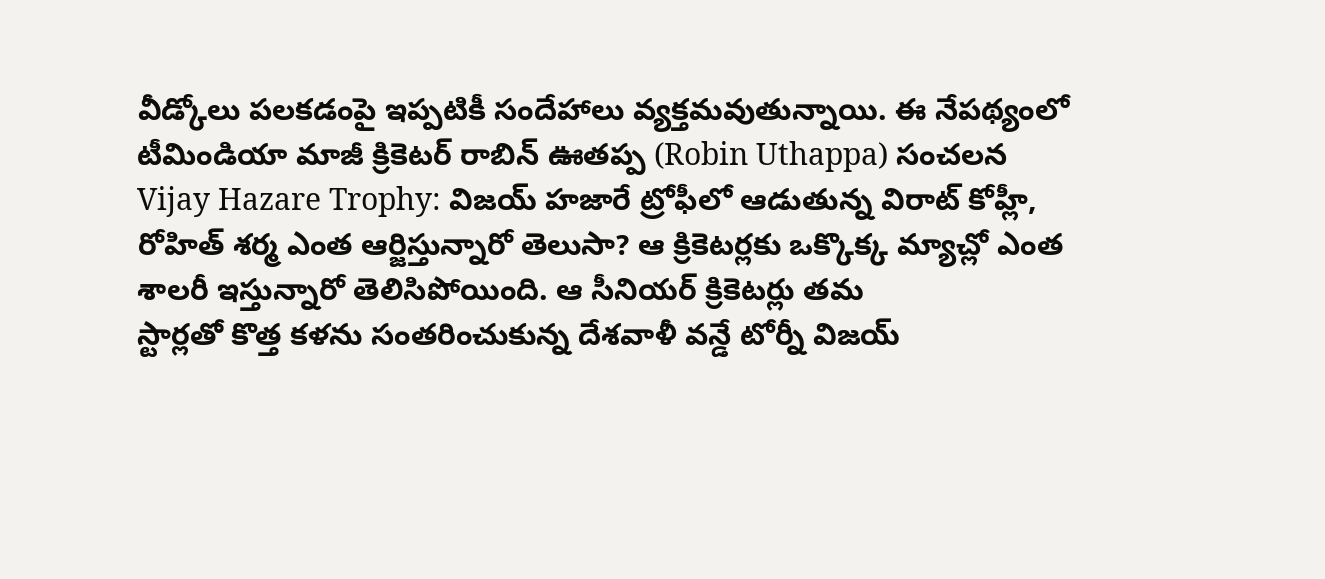వీడ్కోలు పలకడంపై ఇప్పటికీ సందేహాలు వ్యక్తమవుతున్నాయి. ఈ నేపథ్యంలో టీమిండియా మాజీ క్రికెటర్ రాబిన్ ఊతప్ప (Robin Uthappa) సంచలన
Vijay Hazare Trophy: విజయ్ హజారే ట్రోఫీలో ఆడుతున్న విరాట్ కోహ్లీ, రోహిత్ శర్మ ఎంత ఆర్జిస్తున్నారో తెలుసా? ఆ క్రికెటర్లకు ఒక్కొక్క మ్యాచ్లో ఎంత శాలరీ ఇస్తున్నారో తెలిసిపోయింది. ఆ సీనియర్ క్రికెటర్లు తమ
స్టార్లతో కొత్త కళను సంతరించుకున్న దేశవాళీ వన్డే టోర్నీ విజయ్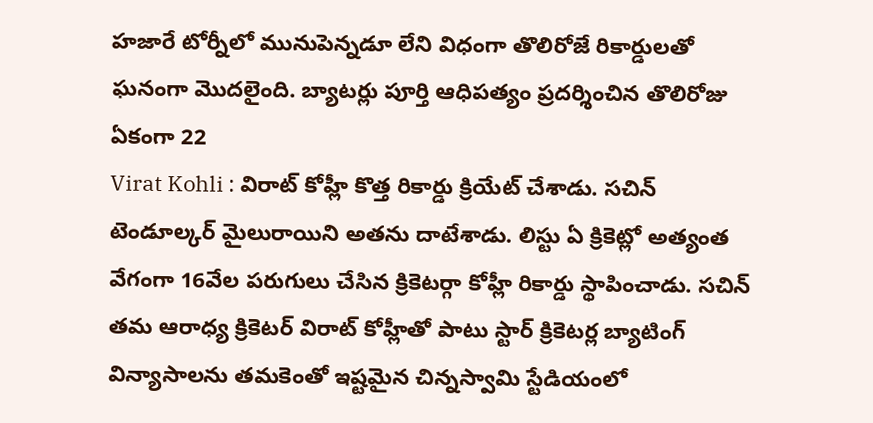హజారే టోర్నీలో మునుపెన్నడూ లేని విధంగా తొలిరోజే రికార్డులతో ఘనంగా మొదలైంది. బ్యాటర్లు పూర్తి ఆధిపత్యం ప్రదర్శించిన తొలిరోజు ఏకంగా 22
Virat Kohli : విరాట్ కోహ్లీ కొత్త రికార్డు క్రియేట్ చేశాడు. సచిన్ టెండూల్కర్ మైలురాయిని అతను దాటేశాడు. లిస్టు ఏ క్రికెట్లో అత్యంత వేగంగా 16వేల పరుగులు చేసిన క్రికెటర్గా కోహ్లీ రికార్డు స్థాపించాడు. సచిన్
తమ ఆరాధ్య క్రికెటర్ విరాట్ కోహ్లీతో పాటు స్టార్ క్రికెటర్ల బ్యాటింగ్ విన్యాసాలను తమకెంతో ఇష్టమైన చిన్నస్వామి స్టేడియంలో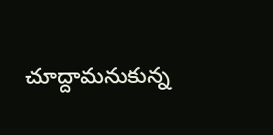చూద్దామనుకున్న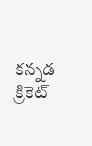కన్నడ క్రికెట్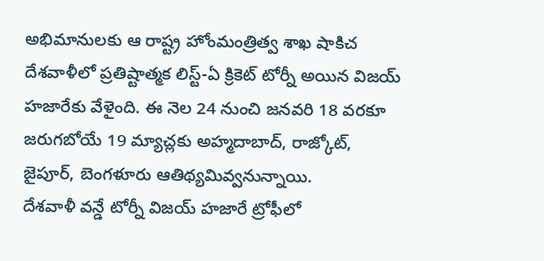అభిమానులకు ఆ రాష్ట్ర హోంమంత్రిత్వ శాఖ షాకిచ
దేశవాళీలో ప్రతిష్టాత్మక లిస్ట్-ఏ క్రికెట్ టోర్నీ అయిన విజయ్ హజారేకు వేళైంది. ఈ నెల 24 నుంచి జనవరి 18 వరకూ జరుగబోయే 19 మ్యాచ్లకు అహ్మదాబాద్, రాజ్కోట్, జైపూర్, బెంగళూరు ఆతిథ్యమివ్వనున్నాయి.
దేశవాళీ వన్డే టోర్నీ విజయ్ హజారే ట్రోఫీలో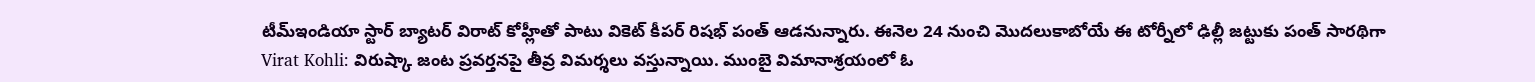టీమ్ఇండియా స్టార్ బ్యాటర్ విరాట్ కోహ్లీతో పాటు వికెట్ కీపర్ రిషభ్ పంత్ ఆడనున్నారు. ఈనెల 24 నుంచి మొదలుకాబోయే ఈ టోర్నీలో ఢిల్లీ జట్టుకు పంత్ సారథిగా
Virat Kohli: విరుష్కా జంట ప్రవర్తనపై తీవ్ర విమర్శలు వస్తున్నాయి. ముంబై విమానాశ్రయంలో ఓ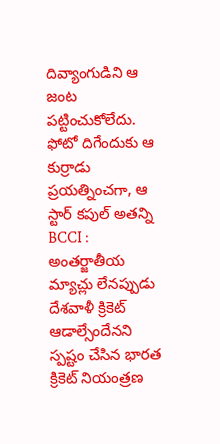దివ్యాంగుడిని ఆ జంట పట్టించుకోలేదు. ఫోటో దిగేందుకు ఆ కుర్రాడు ప్రయత్నించగా, ఆ స్టార్ కపుల్ అతన్ని
BCCI : అంతర్జాతీయ మ్యాచ్లు లేనప్పుడు దేశవాళీ క్రికెట్ ఆడాల్సేందేనని స్పష్టం చేసిన భారత క్రికెట్ నియంత్రణ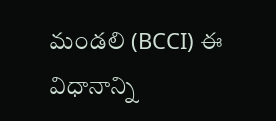మండలి (BCCI) ఈ విధానాన్ని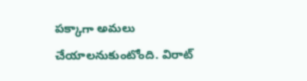పక్కాగా అమలు చేయాలనుకుంటోంది. విరాట్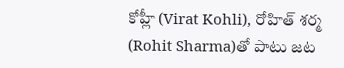కోహ్లీ (Virat Kohli), రోహిత్ శర్మ (Rohit Sharma)తో పాటు జట